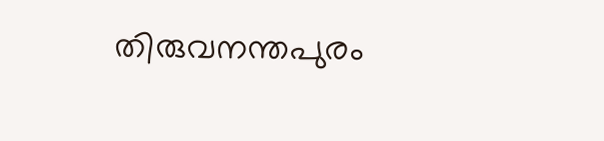തിരുവനന്തപുരം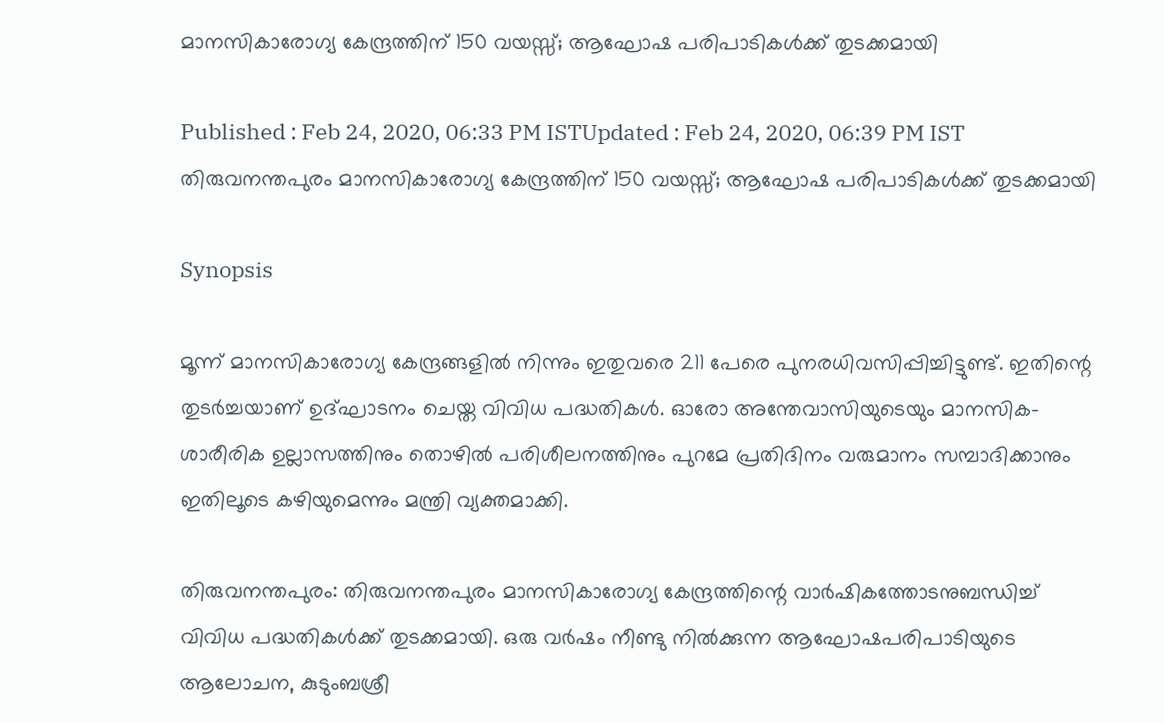മാനസികാരോഗ്യ കേന്ദ്രത്തിന് 150 വയസ്സ്; ആഘോഷ പരിപാടികൾക്ക് തുടക്കമായി

Published : Feb 24, 2020, 06:33 PM ISTUpdated : Feb 24, 2020, 06:39 PM IST
തിരുവനന്തപുരം മാനസികാരോഗ്യ കേന്ദ്രത്തിന് 150 വയസ്സ്; ആഘോഷ പരിപാടികൾക്ക് തുടക്കമായി

Synopsis

മൂന്ന് മാനസികാരോഗ്യ കേന്ദ്രങ്ങളില്‍ നിന്നും ഇതുവരെ 211 പേരെ പുനരധിവസിപ്പിച്ചിട്ടുണ്ട്. ഇതിന്റെ തുടര്‍ച്ചയാണ് ഉദ്ഘാടനം ചെയ്ത വിവിധ പദ്ധതികള്‍. ഓരോ അന്തേവാസിയുടെയും മാനസിക-ശാരീരിക ഉല്ലാസത്തിനും തൊഴില്‍ പരിശീലനത്തിനും പുറമേ പ്രതിദിനം വരുമാനം സമ്പാദിക്കാനും ഇതിലൂടെ കഴിയുമെന്നും മന്ത്രി വ്യക്തമാക്കി.

തിരുവനന്തപുരം: തിരുവനന്തപുരം മാനസികാരോഗ്യ കേന്ദ്രത്തിന്റെ വാര്‍ഷികത്തോടനുബന്ധിച്ച് വിവിധ പദ്ധതികള്‍ക്ക് തുടക്കമായി. ഒരു വര്‍ഷം നീണ്ടു നില്‍ക്കുന്ന ആഘോഷപരിപാടിയുടെ ആലോചന, കുടുംബശ്രീ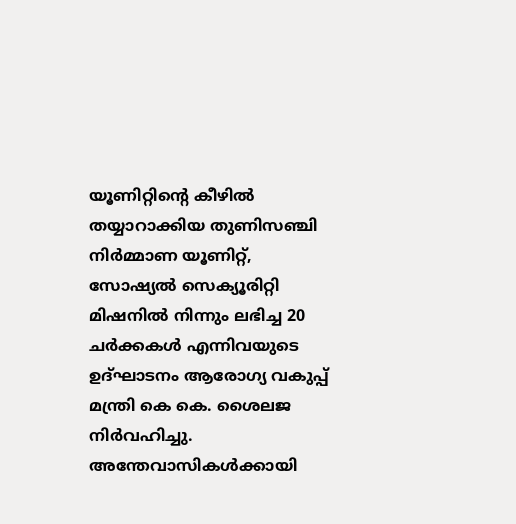യൂണിറ്റിന്റെ കീഴില്‍ തയ്യാറാക്കിയ തുണിസഞ്ചി നിര്‍മ്മാണ യൂണിറ്റ്, സോഷ്യല്‍ സെക്യൂരിറ്റി മിഷനില്‍ നിന്നും ലഭിച്ച 20 ചര്‍ക്കകള്‍ എന്നിവയുടെ ഉദ്ഘാടനം ആരോഗ്യ വകുപ്പ് മന്ത്രി കെ കെ. ശൈലജ നിര്‍വഹിച്ചു. അന്തേവാസികള്‍ക്കായി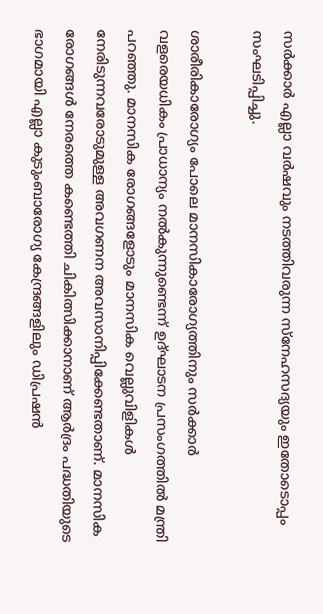സര്‍ക്കാര്‍ എല്ലാ വര്‍ഷവും നടത്തിവരുന്ന സ്‌നേഹസദ്യയും ഇതോടൊപ്പം സംഘടിപ്പിച്ചു.

ശാരീരികാരോഗ്യം പോലെ മാനസികാരോഗ്യത്തിനും സര്‍ക്കാര്‍ വളരെയധികം പ്രാധാന്യം നല്‍കുന്നുണ്ടെന്ന് ഉദ്ഘാടന പ്രസംഗത്തില്‍ മന്ത്രി പറഞ്ഞു. മാനസിക രോഗങ്ങളോടും മാനസിക വെല്ലുവിളികള്‍ നേരിടുന്നവരോടുമുള്ള അവഗണന അവസാനിപ്പിക്കേണ്ടതാണ്. മാനസിക രോഗങ്ങള്‍ നേരത്തെ കണ്ടെത്തി ചികിത്സിക്കാനാണ് ആര്‍ദ്രം പദ്ധതിയുടെ ഭാഗമായി എല്ലാ കുടുംബാരോഗ്യ കേന്ദ്രങ്ങളിലും ഡിപ്രഷന്‍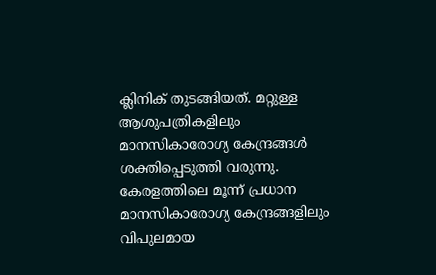ക്ലിനിക് തുടങ്ങിയത്. മറ്റുള്ള ആശുപത്രികളിലും മാനസികാരോഗ്യ കേന്ദ്രങ്ങള്‍ ശക്തിപ്പെടുത്തി വരുന്നു. കേരളത്തിലെ മൂന്ന് പ്രധാന മാനസികാരോഗ്യ കേന്ദ്രങ്ങളിലും വിപുലമായ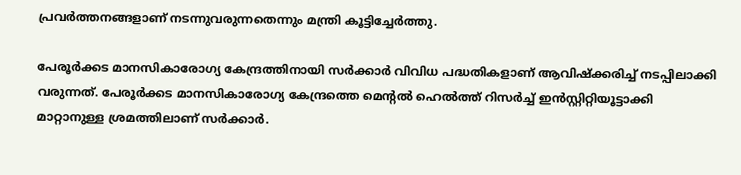പ്രവര്‍ത്തനങ്ങളാണ് നടന്നുവരുന്നതെന്നും മന്ത്രി കൂട്ടിച്ചേർത്തു.

പേരൂര്‍ക്കട മാനസികാരോഗ്യ കേന്ദ്രത്തിനായി സര്‍ക്കാര്‍ വിവിധ പദ്ധതികളാണ് ആവിഷ്‌ക്കരിച്ച് നടപ്പിലാക്കി വരുന്നത്. പേരൂര്‍ക്കട മാനസികാരോഗ്യ കേന്ദ്രത്തെ മെന്റല്‍ ഹെല്‍ത്ത് റിസര്‍ച്ച് ഇന്‍സ്റ്റിറ്റിയൂട്ടാക്കി മാറ്റാനുള്ള ശ്രമത്തിലാണ് സര്‍ക്കാര്‍.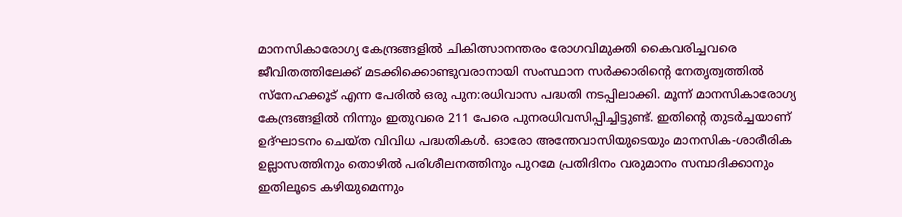മാനസികാരോഗ്യ കേന്ദ്രങ്ങളില്‍ ചികിത്സാനന്തരം രോഗവിമുക്തി കൈവരിച്ചവരെ ജീവിതത്തിലേക്ക് മടക്കിക്കൊണ്ടുവരാനായി സംസ്ഥാന സര്‍ക്കാരിന്റെ നേതൃത്വത്തില്‍ സ്‌നേഹക്കൂട് എന്ന പേരില്‍ ഒരു പുന:രധിവാസ പദ്ധതി നടപ്പിലാക്കി. മൂന്ന് മാനസികാരോഗ്യ കേന്ദ്രങ്ങളില്‍ നിന്നും ഇതുവരെ 211 പേരെ പുനരധിവസിപ്പിച്ചിട്ടുണ്ട്. ഇതിന്റെ തുടര്‍ച്ചയാണ് ഉദ്ഘാടനം ചെയ്ത വിവിധ പദ്ധതികള്‍. ഓരോ അന്തേവാസിയുടെയും മാനസിക-ശാരീരിക ഉല്ലാസത്തിനും തൊഴില്‍ പരിശീലനത്തിനും പുറമേ പ്രതിദിനം വരുമാനം സമ്പാദിക്കാനും ഇതിലൂടെ കഴിയുമെന്നും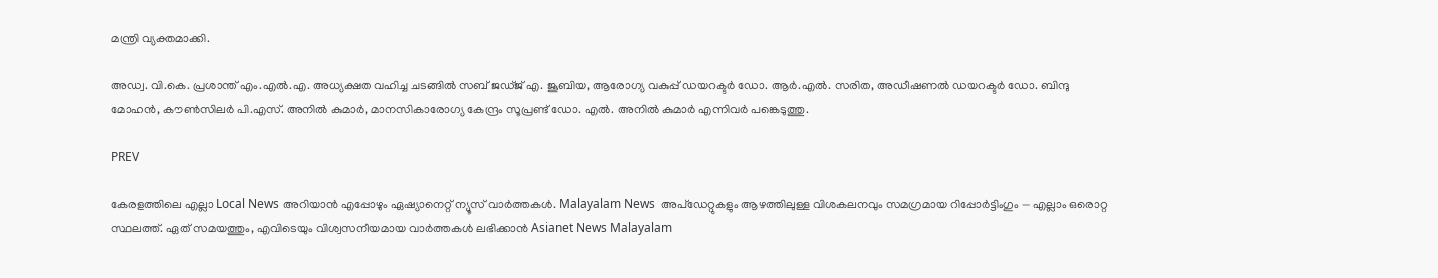മന്ത്രി വ്യക്തമാക്കി.

അഡ്വ. വി.കെ. പ്രശാന്ത് എം.എല്‍.എ. അധ്യക്ഷത വഹിച്ച ചടങ്ങില്‍ സബ് ജഡ്ജ് എ. ജൂബിയ, ആരോഗ്യ വകുപ്പ് ഡയറക്ടര്‍ ഡോ. ആര്‍.എല്‍. സരിത, അഡീഷണല്‍ ഡയറക്ടര്‍ ഡോ. ബിന്ദു മോഹന്‍, കൗണ്‍സിലര്‍ പി.എസ്. അനില്‍ കുമാര്‍, മാനസികാരോഗ്യ കേന്ദ്രം സൂപ്രണ്ട് ഡോ. എല്‍. അനില്‍ കുമാര്‍ എന്നിവര്‍ പങ്കെടുത്തു.

PREV

കേരളത്തിലെ എല്ലാ Local News അറിയാൻ എപ്പോഴും ഏഷ്യാനെറ്റ് ന്യൂസ് വാർത്തകൾ. Malayalam News  അപ്‌ഡേറ്റുകളും ആഴത്തിലുള്ള വിശകലനവും സമഗ്രമായ റിപ്പോർട്ടിംഗും — എല്ലാം ഒരൊറ്റ സ്ഥലത്ത്. ഏത് സമയത്തും, എവിടെയും വിശ്വസനീയമായ വാർത്തകൾ ലഭിക്കാൻ Asianet News Malayalam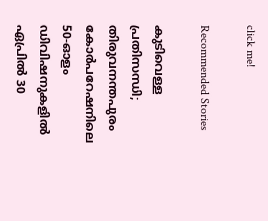click me!

Recommended Stories

കുടിവെള്ള പ്രതിസന്ധി; തിരുവനന്തപുരം കോർപറേഷനിലെ 50-ഓളം ഡിവിഷനുകളിൽ ഏപ്രിൽ 30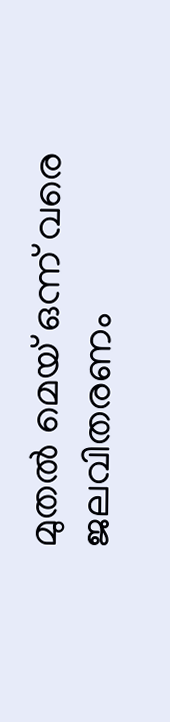മുതൽ മെയ് ഒന്ന് വരെ ജലവിതരണം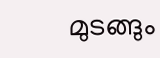മുടങ്ങും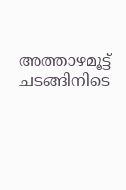അത്താഴമൂട്ട് ചടങ്ങിനിടെ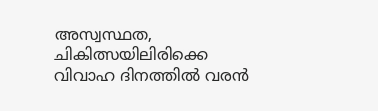അസ്വസ്ഥത, ചികിത്സയിലിരിക്കെ വിവാഹ ദിനത്തിൽ വരൻ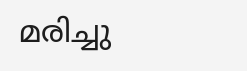മരിച്ചു